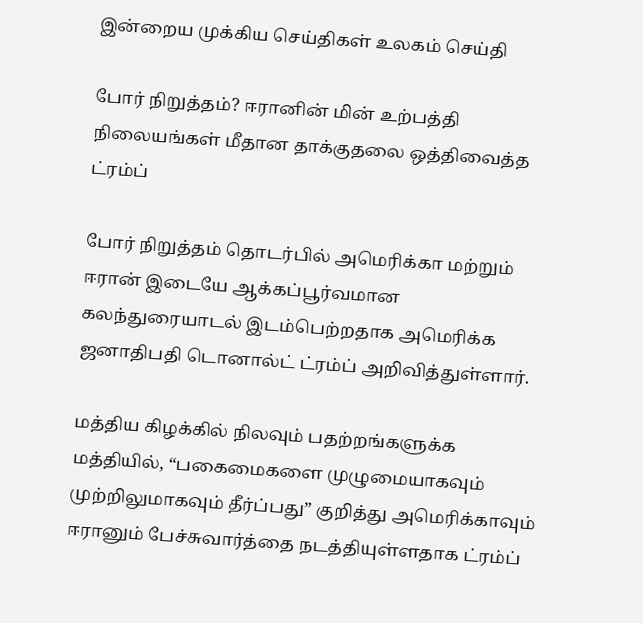இன்றைய முக்கிய செய்திகள் உலகம் செய்தி

போர் நிறுத்தம்? ஈரானின் மின் உற்பத்தி நிலையங்கள் மீதான தாக்குதலை ஒத்திவைத்த ட்ரம்ப்

போர் நிறுத்தம் தொடர்பில் அமெரிக்கா மற்றும் ஈரான் இடையே ஆக்கப்பூர்வமான கலந்துரையாடல் இடம்பெற்றதாக அமெரிக்க ஜனாதிபதி டொனால்ட் ட்ரம்ப் அறிவித்துள்ளார்.

மத்திய கிழக்கில் நிலவும் பதற்றங்களுக்க மத்தியில், “பகைமைகளை முழுமையாகவும் முற்றிலுமாகவும் தீர்ப்பது” குறித்து அமெரிக்காவும் ஈரானும் பேச்சுவார்த்தை நடத்தியுள்ளதாக ட்ரம்ப்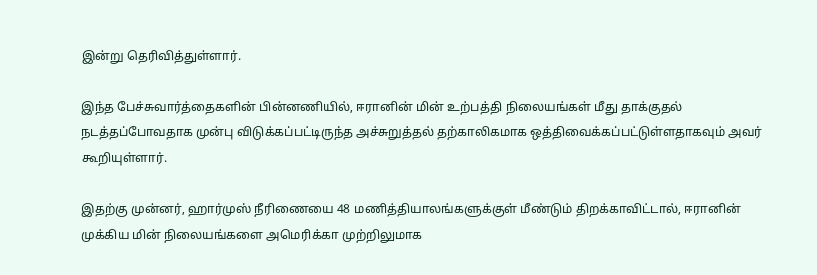இன்று தெரிவித்துள்ளார்.

இந்த பேச்சுவார்த்தைகளின் பின்னணியில், ஈரானின் மின் உற்பத்தி நிலையங்கள் மீது தாக்குதல் நடத்தப்போவதாக முன்பு விடுக்கப்பட்டிருந்த அச்சுறுத்தல் தற்காலிகமாக ஒத்திவைக்கப்பட்டுள்ளதாகவும் அவர் கூறியுள்ளார்.

இதற்கு முன்னர், ஹார்முஸ் நீரிணையை 48 மணித்தியாலங்களுக்குள் மீண்டும் திறக்காவிட்டால், ஈரானின் முக்கிய மின் நிலையங்களை அமெரிக்கா முற்றிலுமாக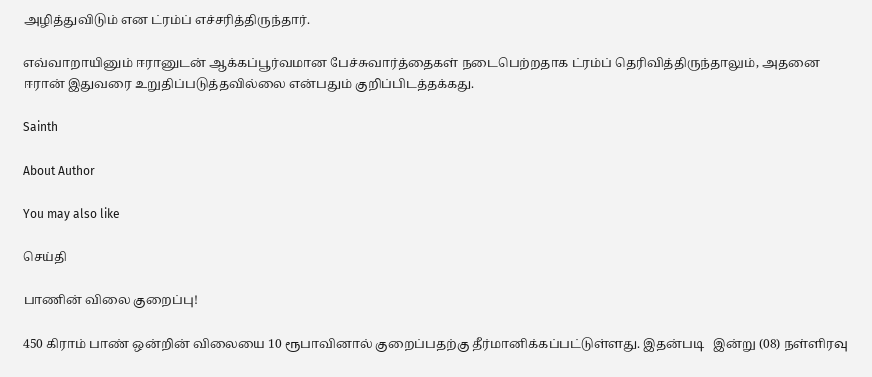அழித்துவிடும் என ட்ரம்ப் எச்சரித்திருந்தார்.

எவ்வாறாயினும் ஈரானுடன் ஆக்கப்பூர்வமான பேச்சுவார்த்தைகள் நடைபெற்றதாக ட்ரம்ப் தெரிவித்திருந்தாலும், அதனை ஈரான் இதுவரை உறுதிப்படுத்தவில்லை என்பதும் குறிப்பிடத்தக்கது.

Sainth

About Author

You may also like

செய்தி

பாணின் விலை குறைப்பு!

450 கிராம் பாண் ஒன்றின் விலையை 10 ரூபாவினால் குறைப்பதற்கு தீர்மானிக்கப்பட்டுள்ளது. இதன்படி   இன்று (08) நள்ளிரவு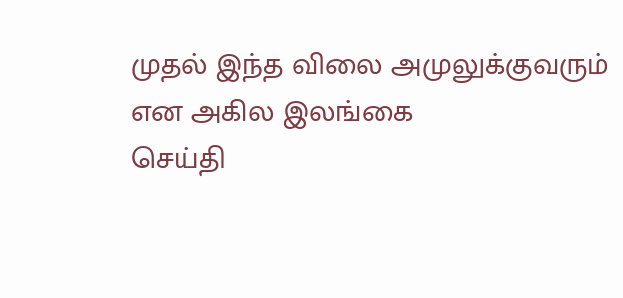முதல் இந்த விலை அமுலுக்குவரும் என அகில இலங்கை
செய்தி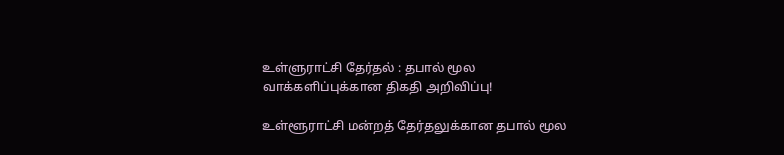உள்ளுராட்சி தேர்தல் : தபால் மூல வாக்களிப்புக்கான திகதி அறிவிப்பு!

உள்ளூராட்சி மன்றத் தேர்தலுக்கான தபால் மூல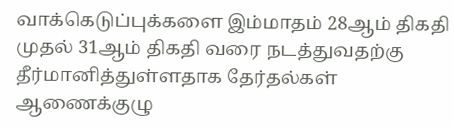வாக்கெடுப்புக்களை இம்மாதம் 28ஆம் திகதி முதல் 31ஆம் திகதி வரை நடத்துவதற்கு தீர்மானித்துள்ளதாக தேர்தல்கள் ஆணைக்குழு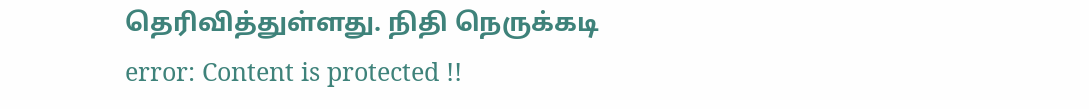தெரிவித்துள்ளது. நிதி நெருக்கடி
error: Content is protected !!